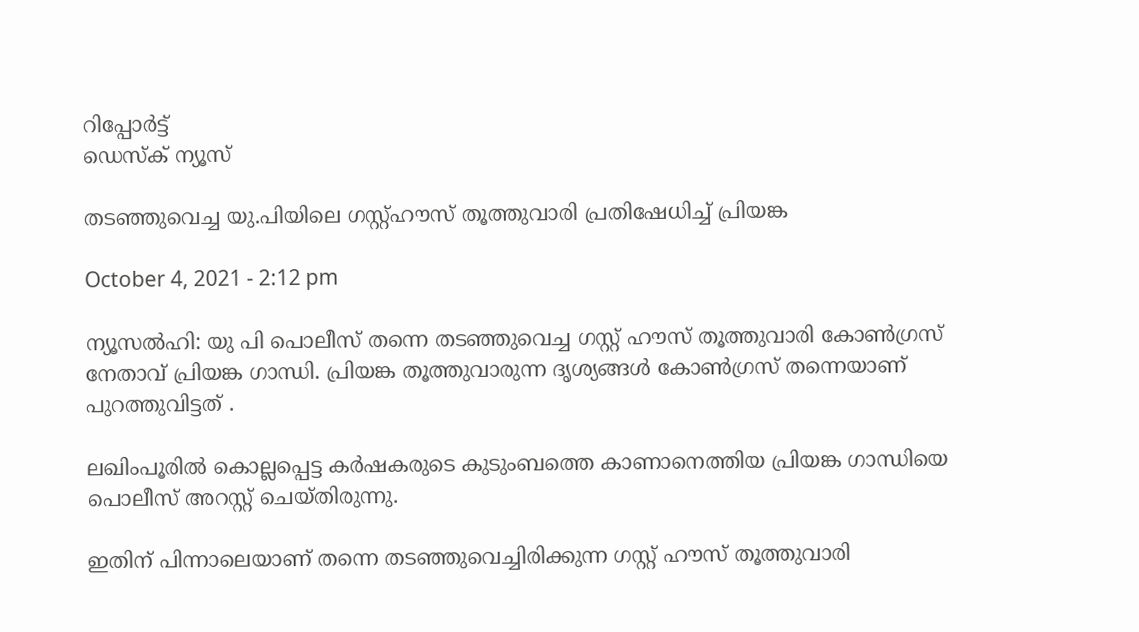റിപ്പോര്‍ട്ട്
ഡെസ്ക് ന്യൂസ്

തടഞ്ഞുവെച്ച യു.പിയിലെ ഗസ്റ്റ്ഹൗസ് തൂത്തുവാരി പ്രതിഷേധിച്ച് പ്രിയങ്ക

October 4, 2021 - 2:12 pm

ന്യൂസല്‍ഹി: യു പി പൊലീസ് തന്നെ തടഞ്ഞുവെച്ച ഗസ്റ്റ് ഹൗസ് തൂത്തുവാരി കോണ്‍ഗ്രസ് നേതാവ് പ്രിയങ്ക ഗാന്ധി. പ്രിയങ്ക തൂത്തുവാരുന്ന ദൃശ്യങ്ങള്‍ കോണ്‍ഗ്രസ് തന്നെയാണ് പുറത്തുവിട്ടത് .

ലഖിംപൂരില്‍ കൊല്ലപ്പെട്ട കര്‍ഷകരുടെ കുടുംബത്തെ കാണാനെത്തിയ പ്രിയങ്ക ഗാന്ധിയെ പൊലീസ് അറസ്റ്റ് ചെയ്തിരുന്നു.

ഇതിന് പിന്നാലെയാണ് തന്നെ തടഞ്ഞുവെച്ചിരിക്കുന്ന ഗസ്റ്റ് ഹൗസ് തൂത്തുവാരി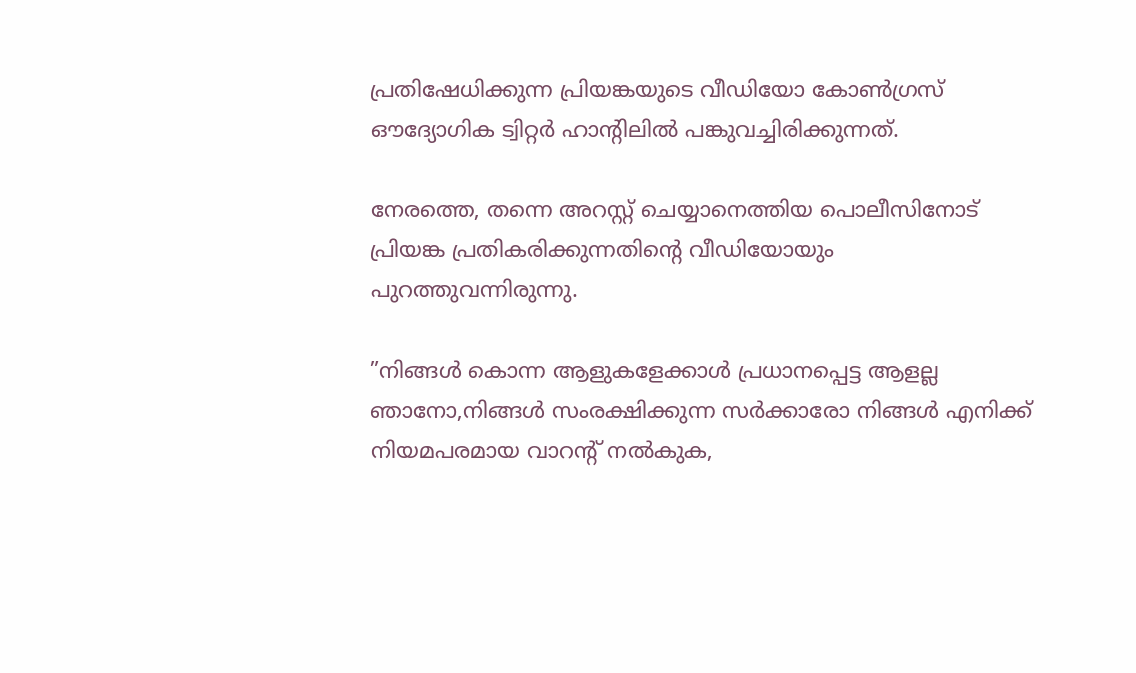പ്രതിഷേധിക്കുന്ന പ്രിയങ്കയുടെ വീഡിയോ കോണ്‍ഗ്രസ് ഔദ്യോഗിക ട്വിറ്റര്‍ ഹാന്റിലില്‍ പങ്കുവച്ചിരിക്കുന്നത്.

നേരത്തെ, തന്നെ അറസ്റ്റ് ചെയ്യാനെത്തിയ പൊലീസിനോട് പ്രിയങ്ക പ്രതികരിക്കുന്നതിന്റെ വീഡിയോയും പുറത്തുവന്നിരുന്നു.

”നിങ്ങള്‍ കൊന്ന ആളുകളേക്കാള്‍ പ്രധാനപ്പെട്ട ആളല്ല ഞാനോ,നിങ്ങള്‍ സംരക്ഷിക്കുന്ന സര്‍ക്കാരോ നിങ്ങള്‍ എനിക്ക് നിയമപരമായ വാറന്റ് നല്‍കുക,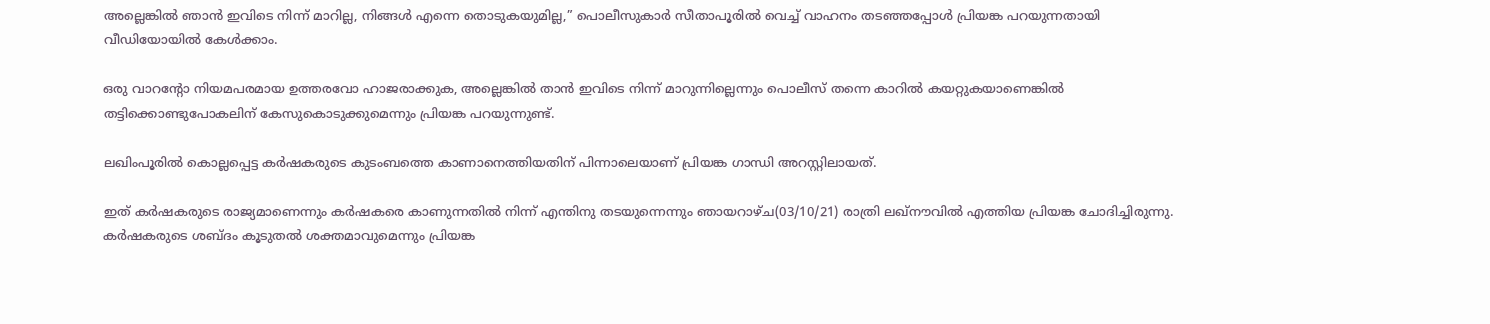അല്ലെങ്കില്‍ ഞാന്‍ ഇവിടെ നിന്ന് മാറില്ല, നിങ്ങള്‍ എന്നെ തൊടുകയുമില്ല,” പൊലീസുകാര്‍ സീതാപൂരില്‍ വെച്ച് വാഹനം തടഞ്ഞപ്പോള്‍ പ്രിയങ്ക പറയുന്നതായി വീഡിയോയില്‍ കേള്‍ക്കാം.

ഒരു വാറന്റോ നിയമപരമായ ഉത്തരവോ ഹാജരാക്കുക, അല്ലെങ്കില്‍ താന്‍ ഇവിടെ നിന്ന് മാറുന്നില്ലെന്നും പൊലീസ് തന്നെ കാറില്‍ കയറ്റുകയാണെങ്കില്‍ തട്ടിക്കൊണ്ടുപോകലിന് കേസുകൊടുക്കുമെന്നും പ്രിയങ്ക പറയുന്നുണ്ട്.

ലഖിംപൂരില്‍ കൊല്ലപ്പെട്ട കര്‍ഷകരുടെ കുടംബത്തെ കാണാനെത്തിയതിന് പിന്നാലെയാണ് പ്രിയങ്ക ഗാന്ധി അറസ്റ്റിലായത്.

ഇത് കര്‍ഷകരുടെ രാജ്യമാണെന്നും കര്‍ഷകരെ കാണുന്നതില്‍ നിന്ന് എന്തിനു തടയുന്നെന്നും ഞായറാഴ്ച(03/10/21) രാത്രി ലഖ്‌നൗവില്‍ എത്തിയ പ്രിയങ്ക ചോദിച്ചിരുന്നു. കര്‍ഷകരുടെ ശബ്ദം കൂടുതല്‍ ശക്തമാവുമെന്നും പ്രിയങ്ക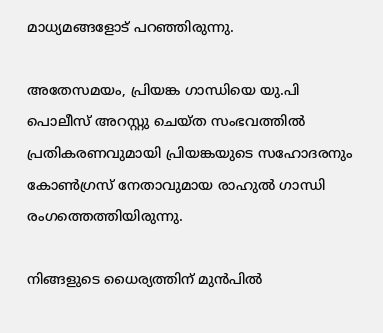മാധ്യമങ്ങളോട് പറഞ്ഞിരുന്നു.

അതേസമയം, പ്രിയങ്ക ഗാന്ധിയെ യു.പി പൊലീസ് അറസ്റ്റു ചെയ്ത സംഭവത്തില്‍ പ്രതികരണവുമായി പ്രിയങ്കയുടെ സഹോദരനും കോണ്‍ഗ്രസ് നേതാവുമായ രാഹുല്‍ ഗാന്ധി രംഗത്തെത്തിയിരുന്നു.

നിങ്ങളുടെ ധൈര്യത്തിന് മുന്‍പില്‍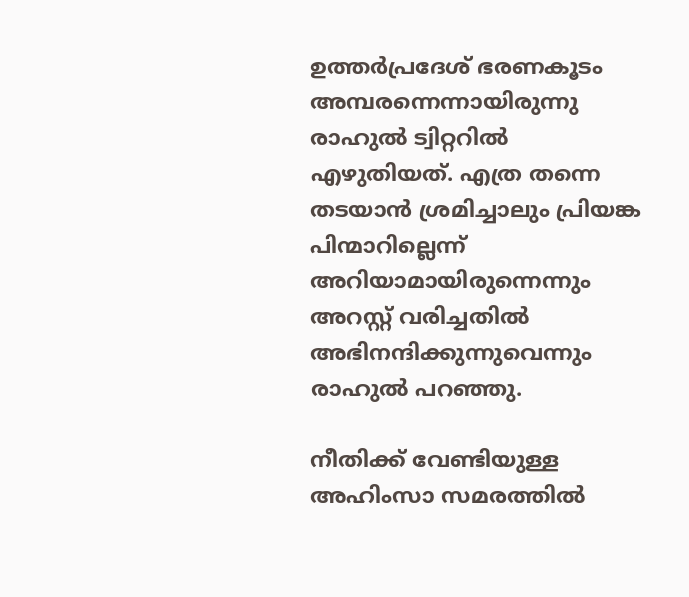ഉത്തര്‍പ്രദേശ് ഭരണകൂടം അമ്പരന്നെന്നായിരുന്നു രാഹുല്‍ ട്വിറ്ററില്‍ എഴുതിയത്. എത്ര തന്നെ തടയാന്‍ ശ്രമിച്ചാലും പ്രിയങ്ക പിന്മാറില്ലെന്ന് അറിയാമായിരുന്നെന്നും അറസ്റ്റ് വരിച്ചതില്‍ അഭിനന്ദിക്കുന്നുവെന്നും രാഹുല്‍ പറഞ്ഞു.

നീതിക്ക് വേണ്ടിയുള്ള അഹിംസാ സമരത്തില്‍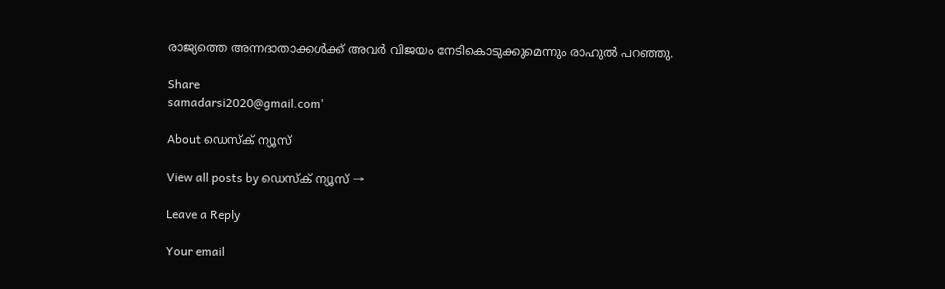രാജ്യത്തെ അന്നദാതാക്കള്‍ക്ക് അവര്‍ വിജയം നേടികൊടുക്കുമെന്നും രാഹുല്‍ പറഞ്ഞു.

Share
samadarsi2020@gmail.com'

About ഡെസ്ക് ന്യൂസ്

View all posts by ഡെസ്ക് ന്യൂസ് →

Leave a Reply

Your email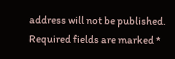address will not be published. Required fields are marked *